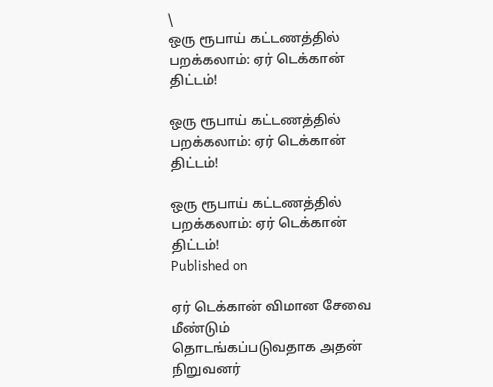\
ஒரு ரூபாய் கட்டணத்தில் பறக்கலாம்: ஏர் டெக்கான் திட்டம்!

ஒரு ரூபாய் கட்டணத்தில் பறக்கலாம்: ஏர் டெக்கான் திட்டம்!

ஒரு ரூபாய் கட்டணத்தில் பறக்கலாம்: ஏர் டெக்கான் திட்டம்!
Published on

ஏர் டெக்கான் விமான சேவை மீண்டும் தொடங்கப்படுவதாக அதன் நிறுவனர்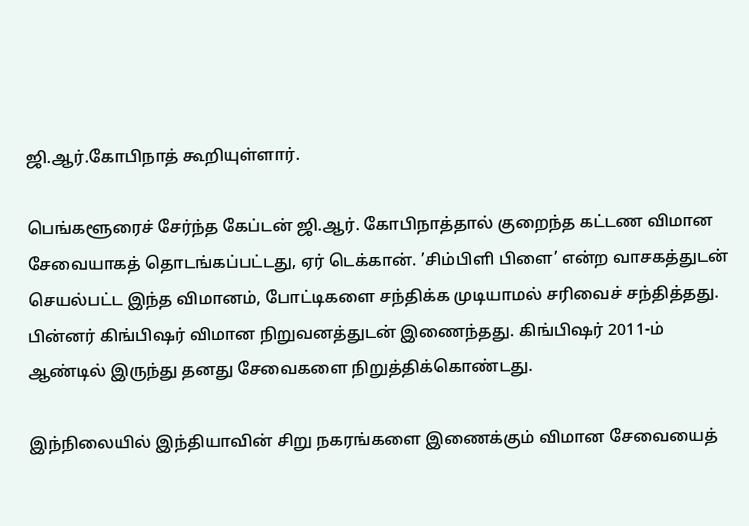ஜி.ஆர்.கோபிநாத் கூறியுள்ளார்.

பெங்களூரைச் சேர்ந்த கேப்டன் ஜி.ஆர். கோபிநாத்தால் குறைந்த கட்டண விமான சேவையாகத் தொடங்கப்பட்டது, ஏர் டெக்கான். ’சிம்பிளி பிளை’ என்ற வாசகத்துடன் செயல்பட்ட இந்த விமானம், போட்டிகளை சந்திக்க முடியாமல் சரிவைச் சந்தித்தது. பின்னர் கிங்பிஷர் விமான நிறுவனத்துடன் இணைந்தது. கிங்பிஷர் 2011-ம் ஆண்டில் இருந்து தனது சேவைகளை நிறுத்திக்கொண்டது.

இந்நிலையில் இந்தியாவின் சிறு நகரங்களை இணைக்கும் விமான சேவையைத்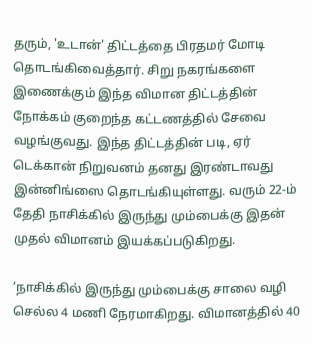தரும், 'உடான்' திட்டத்தை பிரதமர் மோடி தொடங்கிவைத்தார். சிறு நகரங்களை இணைக்கும் இந்த விமான திட்டத்தின் நோக்கம் குறைந்த கட்டணத்தில் சேவை வழங்குவது. இந்த திட்டத்தின் படி, ஏர் டெக்கான் நிறுவனம் தனது இரண்டாவது இன்னிங்ஸை தொடங்கியுள்ளது. வரும் 22-ம் தேதி நாசிக்கில் இருந்து மும்பைக்கு இதன் முதல் விமானம் இயக்கப்படுகிறது.

‘நாசிக்கில் இருந்து மும்பைக்கு சாலை வழி செல்ல 4 மணி நேரமாகிறது. விமானத்தில் 40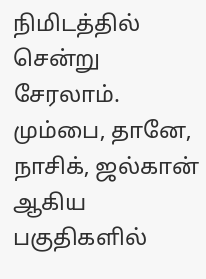நிமிடத்தில் சென்று சேரலாம். மும்பை, தானே, நாசிக், ஜல்கான் ஆகிய பகுதிகளில்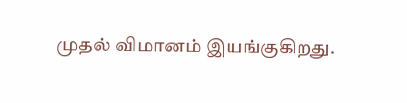முதல் விமானம் இயங்குகிறது.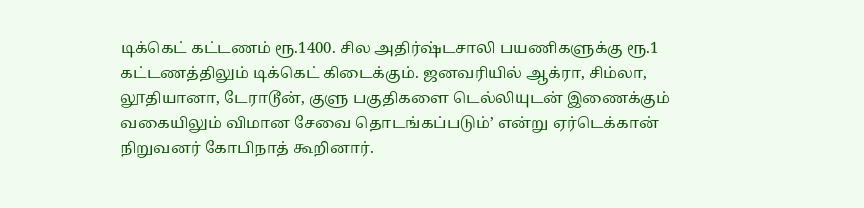டிக்கெட் கட்டணம் ரூ.1400. சில அதிர்ஷ்டசாலி பயணிகளுக்கு ரூ.1 கட்டணத்திலும் டிக்கெட் கிடைக்கும். ஜனவரியில் ஆக்ரா, சிம்லா, லூதியானா, டேராடூன், குளு பகுதிகளை டெல்லியுடன் இணைக்கும் வகையிலும் விமான சேவை தொடங்கப்படும்’ என்று ஏர்டெக்கான் நிறுவனர் கோபிநாத் கூறினார்.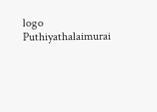logo
Puthiyathalaimurai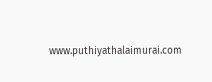www.puthiyathalaimurai.com